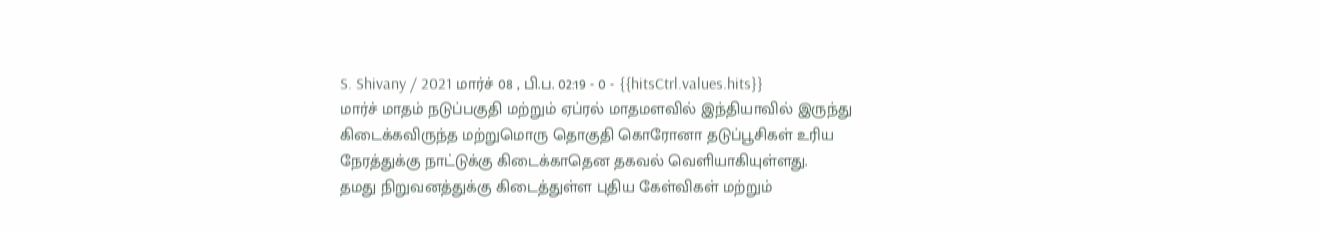S. Shivany / 2021 மார்ச் 08 , பி.ப. 02:19 - 0 - {{hitsCtrl.values.hits}}
மார்ச் மாதம் நடுப்பகுதி மற்றும் ஏப்ரல் மாதமளவில் இந்தியாவில் இருந்து கிடைக்கவிருந்த மற்றுமொரு தொகுதி கொரோனா தடுப்பூசிகள் உரிய நேரத்துக்கு நாட்டுக்கு கிடைக்காதென தகவல் வெளியாகியுள்ளது.
தமது நிறுவனத்துக்கு கிடைத்துள்ள புதிய கேள்விகள் மற்றும்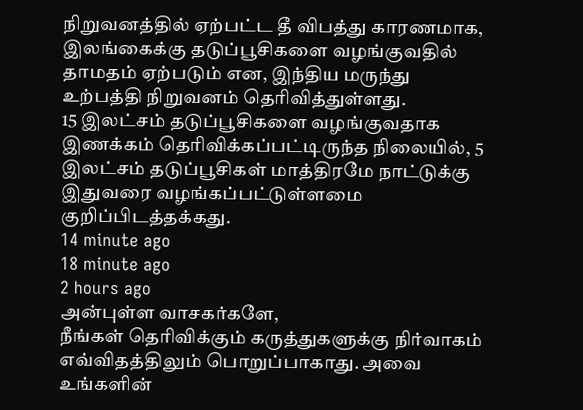நிறுவனத்தில் ஏற்பட்ட தீ விபத்து காரணமாக, இலங்கைக்கு தடுப்பூசிகளை வழங்குவதில் தாமதம் ஏற்படும் என, இந்திய மருந்து உற்பத்தி நிறுவனம் தெரிவித்துள்ளது.
15 இலட்சம் தடுப்பூசிகளை வழங்குவதாக இணக்கம் தெரிவிக்கப்பட்டிருந்த நிலையில், 5 இலட்சம் தடுப்பூசிகள் மாத்திரமே நாட்டுக்கு இதுவரை வழங்கப்பட்டுள்ளமை குறிப்பிடத்தக்கது.
14 minute ago
18 minute ago
2 hours ago
அன்புள்ள வாசகர்களே,
நீங்கள் தெரிவிக்கும் கருத்துகளுக்கு நிர்வாகம் எவ்விதத்திலும் பொறுப்பாகாது. அவை உங்களின்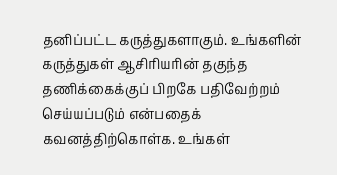தனிப்பட்ட கருத்துகளாகும். உங்களின் கருத்துகள் ஆசிரியரின் தகுந்த தணிக்கைக்குப் பிறகே பதிவேற்றம் செய்யப்படும் என்பதைக் கவனத்திற்கொள்க. உங்கள்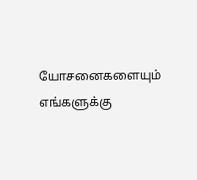யோசனைகளையும் எங்களுக்கு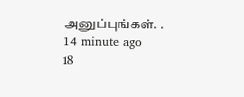அனுப்புங்கள். .
14 minute ago
18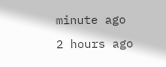minute ago
2 hours ago